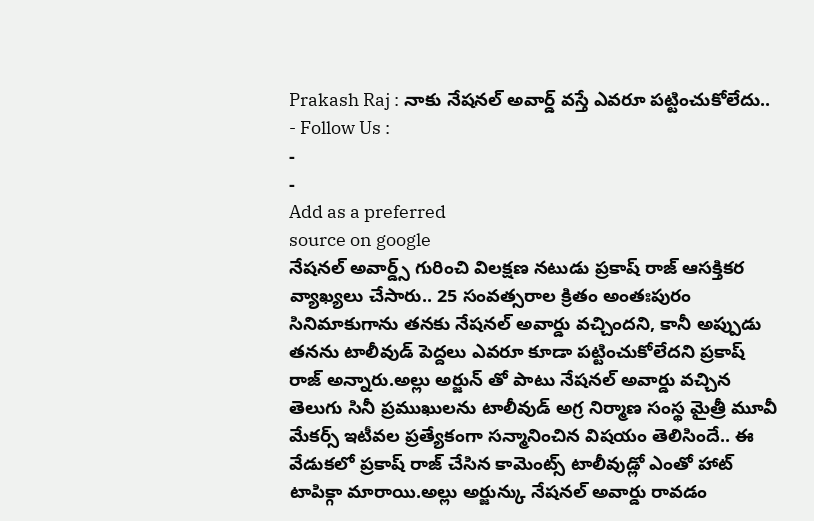Prakash Raj : నాకు నేషనల్ అవార్డ్ వస్తే ఎవరూ పట్టించుకోలేదు..
- Follow Us :
-
-
Add as a preferred
source on google
నేషనల్ అవార్డ్స్ గురించి విలక్షణ నటుడు ప్రకాష్ రాజ్ ఆసక్తికర వ్యాఖ్యలు చేసారు.. 25 సంవత్సరాల క్రితం అంతఃపురం సినిమాకుగాను తనకు నేషనల్ అవార్డు వచ్చిందని, కానీ అప్పుడు తనను టాలీవుడ్ పెద్దలు ఎవరూ కూడా పట్టించుకోలేదని ప్రకాష్ రాజ్ అన్నారు.అల్లు అర్జున్ తో పాటు నేషనల్ అవార్డు వచ్చిన తెలుగు సినీ ప్రముఖులను టాలీవుడ్ అగ్ర నిర్మాణ సంస్థ మైత్రీ మూవీ మేకర్స్ ఇటీవల ప్రత్యేకంగా సన్మానించిన విషయం తెలిసిందే.. ఈ వేడుకలో ప్రకాష్ రాజ్ చేసిన కామెంట్స్ టాలీవుడ్లో ఎంతో హాట్ టాపిక్గా మారాయి.అల్లు అర్జున్కు నేషనల్ అవార్డు రావడం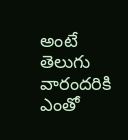అంటే తెలుగు వారందరికి ఎంతో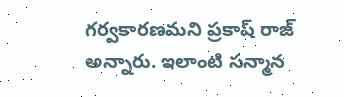గర్వకారణమని ప్రకాష్ రాజ్ అన్నారు. ఇలాంటి సన్మాన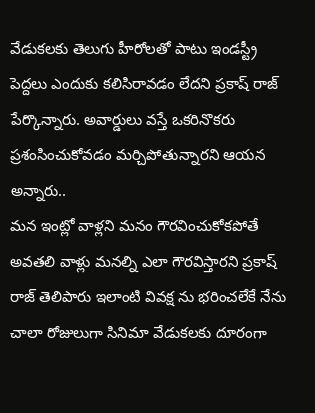వేడుకలకు తెలుగు హీరోలతో పాటు ఇండస్ట్రీ పెద్దలు ఎందుకు కలిసిరావడం లేదని ప్రకాష్ రాజ్ పేర్కొన్నారు. అవార్డులు వస్తే ఒకరినొకరు ప్రశంసించుకోవడం మర్చిపోతున్నారని ఆయన అన్నారు..
మన ఇంట్లో వాళ్లని మనం గౌరవించుకోకపోతే అవతలి వాళ్లు మనల్ని ఎలా గౌరవిస్తారని ప్రకాష్ రాజ్ తెలిపారు ఇలాంటి వివక్ష ను భరించలేకే నేను చాలా రోజులుగా సినిమా వేడుకలకు దూరంగా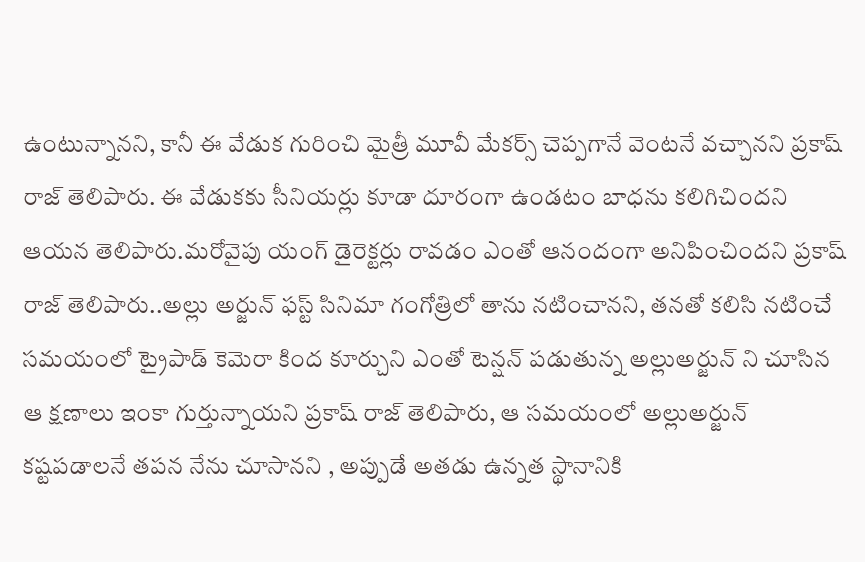ఉంటున్నానని, కానీ ఈ వేడుక గురించి మైత్రీ మూవీ మేకర్స్ చెప్పగానే వెంటనే వచ్చానని ప్రకాష్ రాజ్ తెలిపారు. ఈ వేడుకకు సీనియర్లు కూడా దూరంగా ఉండటం బాధను కలిగిచిందని ఆయన తెలిపారు.మరోవైపు యంగ్ డైరెక్టర్లు రావడం ఎంతో ఆనందంగా అనిపించిందని ప్రకాష్ రాజ్ తెలిపారు..అల్లు అర్జున్ ఫస్ట్ సినిమా గంగోత్రిలో తాను నటించానని, తనతో కలిసి నటించే సమయంలో ట్రైపాడ్ కెమెరా కింద కూర్చుని ఎంతో టెన్షన్ పడుతున్న అల్లుఅర్జున్ ని చూసిన ఆ క్షణాలు ఇంకా గుర్తున్నాయని ప్రకాష్ రాజ్ తెలిపారు, ఆ సమయంలో అల్లుఅర్జున్ కష్టపడాలనే తపన నేను చూసానని , అప్పుడే అతడు ఉన్నత స్థానానికి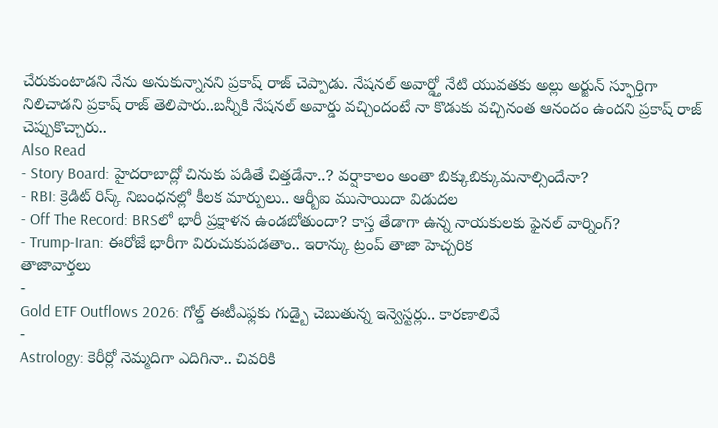చేరుకుంటాడని నేను అనుకున్నానని ప్రకాష్ రాజ్ చెప్పాడు. నేషనల్ అవార్డ్తో నేటి యువతకు అల్లు అర్జున్ స్ఫూర్తిగా నిలిచాడని ప్రకాష్ రాజ్ తెలిపారు..బన్నీకి నేషనల్ అవార్డు వచ్చిందంటే నా కొడుకు వచ్చినంత ఆనందం ఉందని ప్రకాష్ రాజ్ చెప్పుకొచ్చారు..
Also Read
- Story Board: హైదరాబాద్లో చినుకు పడితే చిత్తడేనా..? వర్షాకాలం అంతా బిక్కుబిక్కుమనాల్సిందేనా?
- RBI: క్రెడిట్ రిస్క్ నిబంధనల్లో కీలక మార్పులు.. ఆర్బీఐ ముసాయిదా విడుదల
- Off The Record: BRSలో భారీ ప్రక్షాళన ఉండబోతుందా? కాస్త తేడాగా ఉన్న నాయకులకు ఫైనల్ వార్నింగ్?
- Trump-Iran: ఈరోజే భారీగా విరుచుకుపడతాం.. ఇరాన్కు ట్రంప్ తాజా హెచ్చరిక
తాజావార్తలు
-
Gold ETF Outflows 2026: గోల్డ్ ఈటీఎఫ్లకు గుడ్బై చెబుతున్న ఇన్వెస్టర్లు.. కారణాలివే
-
Astrology: కెరీర్లో నెమ్మదిగా ఎదిగినా.. చివరికి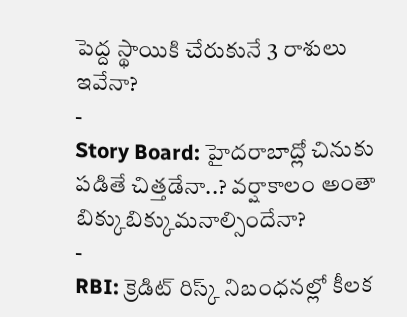పెద్ద స్థాయికి చేరుకునే 3 రాశులు ఇవేనా?
-
Story Board: హైదరాబాద్లో చినుకు పడితే చిత్తడేనా..? వర్షాకాలం అంతా బిక్కుబిక్కుమనాల్సిందేనా?
-
RBI: క్రెడిట్ రిస్క్ నిబంధనల్లో కీలక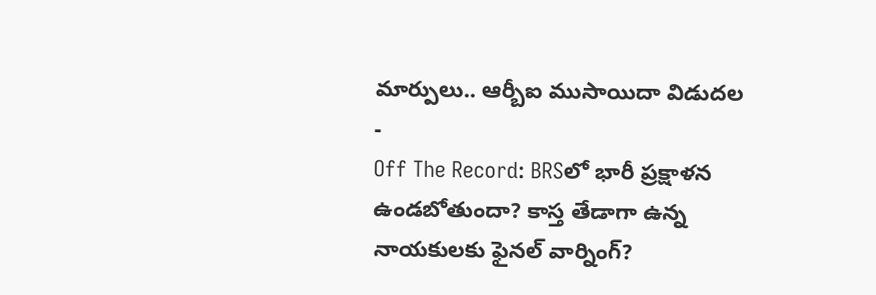మార్పులు.. ఆర్బీఐ ముసాయిదా విడుదల
-
Off The Record: BRSలో భారీ ప్రక్షాళన ఉండబోతుందా? కాస్త తేడాగా ఉన్న నాయకులకు ఫైనల్ వార్నింగ్?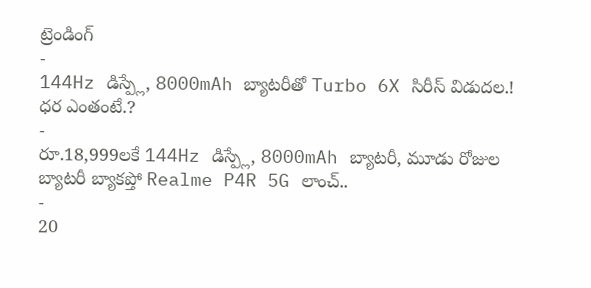ట్రెండింగ్
-
144Hz డిస్ప్లే, 8000mAh బ్యాటరీతో Turbo 6X సిరీస్ విడుదల.! ధర ఎంతంటే.?
-
రూ.18,999లకే 144Hz డిస్ప్లే, 8000mAh బ్యాటరీ, మూడు రోజుల బ్యాటరీ బ్యాకప్తో Realme P4R 5G లాంచ్..
-
20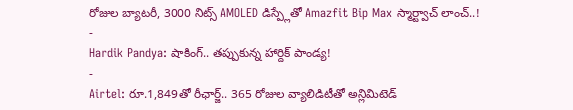రోజుల బ్యాటరీ, 3000 నిట్స్ AMOLED డిస్ప్లేతో Amazfit Bip Max స్మార్ట్వాచ్ లాంచ్..!
-
Hardik Pandya: షాకింగ్.. తప్పుకున్న హార్దిక్ పాండ్య!
-
Airtel: రూ.1,849తో రీఛార్జ్.. 365 రోజుల వ్యాలిడిటీతో అన్లిమిటెడ్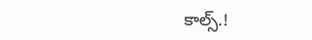కాల్స్.!